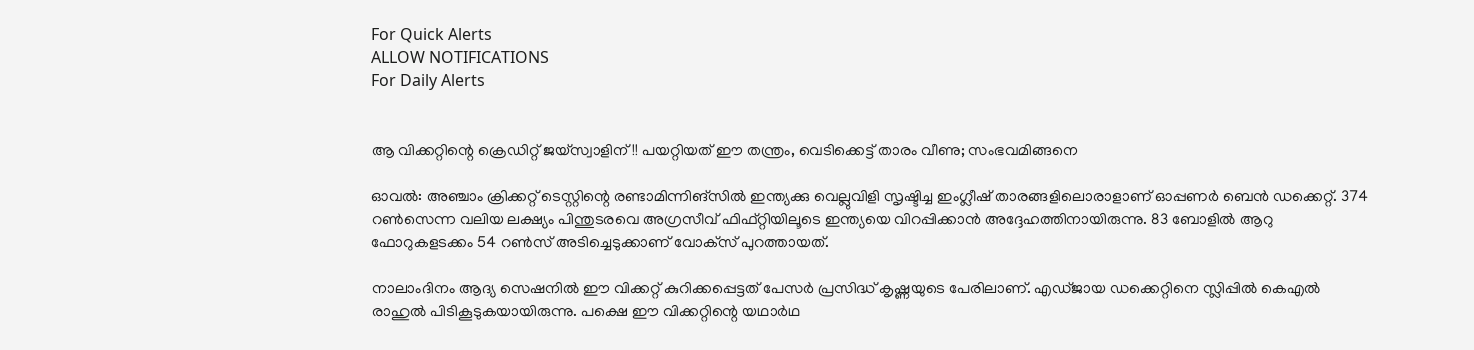For Quick Alerts
ALLOW NOTIFICATIONS
For Daily Alerts


ആ വിക്കറ്റിന്റെ ക്രെഡിറ്റ് ജയ്‌സ്വാളിന്!! പയറ്റിയത് ഈ തന്ത്രം, വെടിക്കെട്ട് താരം വീണു; സംഭവമിങ്ങനെ

ഓവല്‍: അഞ്ചാം ക്രിക്കറ്റ് ടെസ്റ്റിന്റെ രണ്ടാമിന്നിങ്‌സില്‍ ഇന്ത്യക്കു വെല്ലുവിളി സൃഷ്ടിച്ച ഇംഗ്ലീഷ് താരങ്ങളിലൊരാളാണ് ഓപ്പണര്‍ ബെന്‍ ഡക്കെറ്റ്. 374 റണ്‍സെന്ന വലിയ ലക്ഷ്യം പിന്തുടരവെ അഗ്രസീവ് ഫിഫ്റ്റിയിലൂടെ ഇന്ത്യയെ വിറപ്പിക്കാന്‍ അദ്ദേഹത്തിനായിരുന്നു. 83 ബോളില്‍ ആറു ഫോറുകളടക്കം 54 റണ്‍സ് അടിച്ചെടുക്കാണ് വോക്‌സ് പുറത്തായത്.

നാലാംദിനം ആദ്യ സെഷനില്‍ ഈ വിക്കറ്റ് കുറിക്കപ്പെട്ടത് പേസര്‍ പ്രസിദ്ധ് കൃഷ്ണയുടെ പേരിലാണ്. എഡ്ജായ ഡക്കെറ്റിനെ സ്ലിപ്പില്‍ കെഎല്‍ രാഹുല്‍ പിടികൂടുകയായിരുന്നു. പക്ഷെ ഈ വിക്കറ്റിന്റെ യഥാര്‍ഥ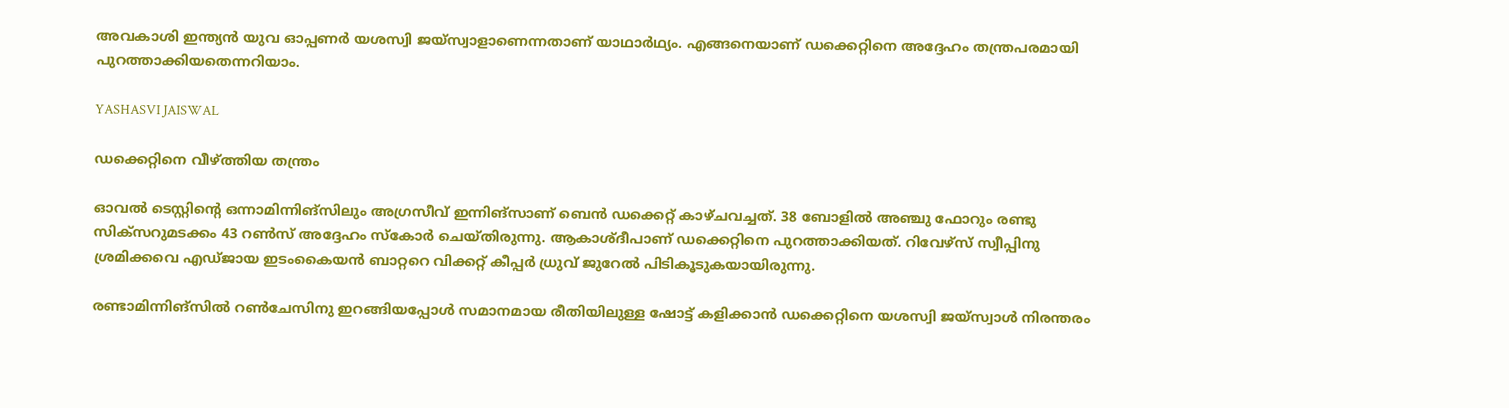അവകാശി ഇന്ത്യന്‍ യുവ ഓപ്പണര്‍ യശസ്വി ജയ്‌സ്വാളാണെന്നതാണ് യാഥാര്‍ഥ്യം. എങ്ങനെയാണ് ഡക്കെറ്റിനെ അദ്ദേഹം തന്ത്രപരമായി പുറത്താക്കിയതെന്നറിയാം.

YASHASVI JAISWAL

ഡക്കെറ്റിനെ വീഴ്ത്തിയ തന്ത്രം

ഓവല്‍ ടെസ്റ്റിന്റെ ഒന്നാമിന്നിങ്‌സിലും അഗ്രസീവ് ഇന്നിങ്‌സാണ് ബെന്‍ ഡക്കെറ്റ് കാഴ്ചവച്ചത്. 38 ബോളില്‍ അഞ്ചു ഫോറും രണ്ടു സിക്‌സറുമടക്കം 43 റണ്‍സ് അദ്ദേഹം സ്‌കോര്‍ ചെയ്തിരുന്നു. ആകാശ്ദീപാണ് ഡക്കെറ്റിനെ പുറത്താക്കിയത്. റിവേഴ്‌സ് സ്വീപ്പിനു ശ്രമിക്കവെ എഡ്ജായ ഇടംകൈയന്‍ ബാറ്ററെ വിക്കറ്റ് കീപ്പര്‍ ധ്രുവ് ജുറേല്‍ പിടികൂടുകയായിരുന്നു.

രണ്ടാമിന്നിങ്‌സില്‍ റണ്‍ചേസിനു ഇറങ്ങിയപ്പോള്‍ സമാനമായ രീതിയിലുള്ള ഷോട്ട് കളിക്കാന്‍ ഡക്കെറ്റിനെ യശസ്വി ജയ്‌സ്വാള്‍ നിരന്തരം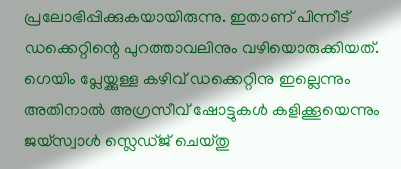പ്രലോഭിപ്പിക്കുകയായിരുന്നു. ഇതാണ് പിന്നീട് ഡക്കെറ്റിന്റെ പുറത്താവലിനും വഴിയൊരുക്കിയത്. ഗെയിം പ്ലേയ്ക്കുള്ള കഴിവ് ഡക്കെറ്റിനു ഇല്ലെന്നും അതിനാല്‍ അഗ്രസീവ് ഷോട്ടുകള്‍ കളിക്കൂയെന്നും ജയ്‌സ്വാള്‍ സ്ലെഡ്ജ് ചെയ്തു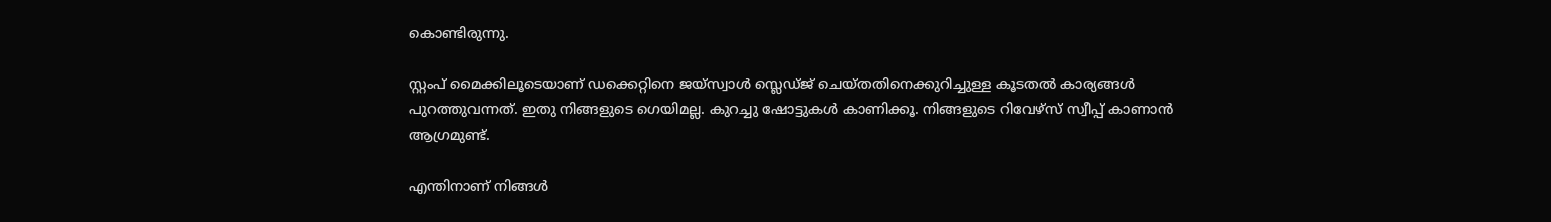കൊണ്ടിരുന്നു.

സ്റ്റംപ് മൈക്കിലൂടെയാണ് ഡക്കെറ്റിനെ ജയ്‌സ്വാള്‍ സ്ലെഡ്ജ് ചെയ്തതിനെക്കുറിച്ചുള്ള കൂടതല്‍ കാര്യങ്ങള്‍ പുറത്തുവന്നത്. ഇതു നിങ്ങളുടെ ഗെയിമല്ല. കുറച്ചു ഷോട്ടുകള്‍ കാണിക്കൂ. നിങ്ങളുടെ റിവേഴ്‌സ് സ്വീപ്പ് കാണാന്‍ ആഗ്രമുണ്ട്.

എന്തിനാണ് നിങ്ങള്‍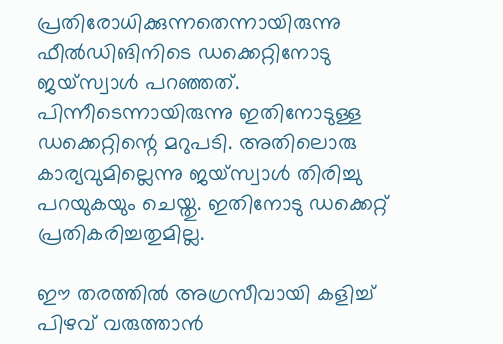പ്രതിരോധിക്കുന്നതെന്നായിരുന്നു ഫീല്‍ഡിങിനിടെ ഡക്കെറ്റിനോടു ജയ്‌സ്വാള്‍ പറഞ്ഞത്. പിന്നീടെന്നായിരുന്നു ഇതിനോടുള്ള ഡക്കെറ്റിന്റെ മറുപടി. അതിലൊരു കാര്യവുമില്ലെന്നു ജയ്‌സ്വാള്‍ തിരിച്ചു പറയുകയും ചെയ്തു. ഇതിനോടു ഡക്കെറ്റ് പ്രതികരിച്ചതുമില്ല.

ഈ തരത്തില്‍ അഗ്രസീവായി കളിച്ച് പിഴവ് വരുത്താന്‍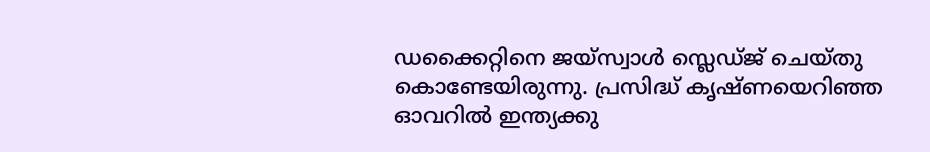ഡക്കൈറ്റിനെ ജയ്‌സ്വാള്‍ സ്ലെഡ്ജ് ചെയ്തു കൊണ്ടേയിരുന്നു. പ്രസിദ്ധ് കൃഷ്ണയെറിഞ്ഞ ഓവറില്‍ ഇന്ത്യക്കു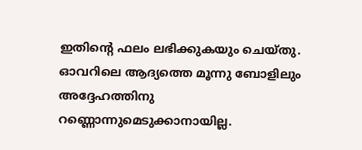ഇതിന്റെ ഫലം ലഭിക്കുകയും ചെയ്തു. ഓവറിലെ ആദ്യത്തെ മൂന്നു ബോളിലും അദ്ദേഹത്തിനു റണ്ണൊന്നുമെടുക്കാനായില്ല.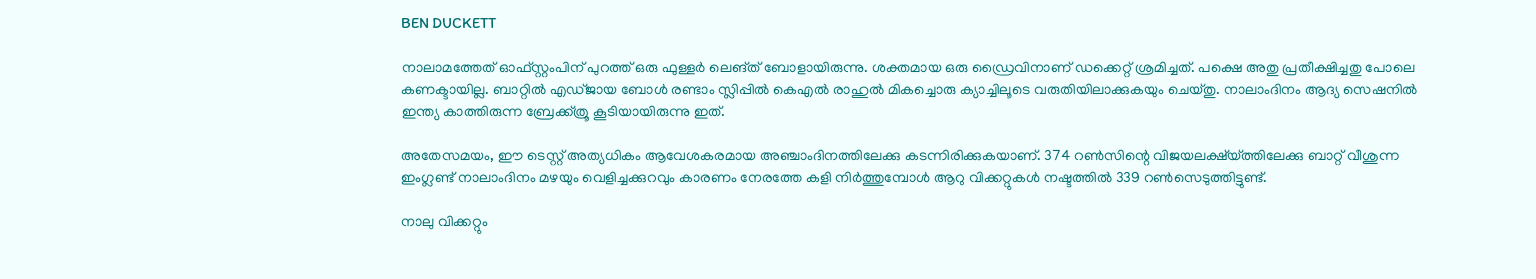BEN DUCKETT

നാലാമത്തേത് ഓഫ്‌സ്റ്റംപിന് പുറത്ത് ഒരു ഫുള്ളര്‍ ലെങ്ത് ബോളായിരുന്നു. ശക്തമായ ഒരു ഡ്രൈവിനാണ് ഡക്കെറ്റ് ശ്രമിച്ചത്. പക്ഷെ അതു പ്രതീക്ഷിച്ചതു പോലെ കണക്ടായില്ല. ബാറ്റില്‍ എഡ്ജായ ബോള്‍ രണ്ടാം സ്ലിപ്പില്‍ കെഎല്‍ രാഹുല്‍ മികച്ചൊരു ക്യാച്ചിലൂടെ വരുതിയിലാക്കുകയും ചെയ്തു. നാലാംദിനം ആദ്യ സെഷനില്‍ ഇന്ത്യ കാത്തിരുന്ന ബ്രേക്ക്ത്രൂ കൂടിയായിരുന്നു ഇത്.

അതേസമയം, ഈ ടെസ്റ്റ് അത്യധികം ആവേശകരമായ അഞ്ചാംദിനത്തിലേക്കു കടന്നിരിക്കുകയാണ്. 374 റണ്‍സിന്റെ വിജയലക്ഷ്യ്ത്തിലേക്കു ബാറ്റ് വീശുന്ന ഇംഗ്ലണ്ട് നാലാംദിനം മഴയും വെളിച്ചക്കുറവും കാരണം നേരത്തേ കളി നിര്‍ത്തുമ്പോള്‍ ആറു വിക്കറ്റുകള്‍ നഷ്ടത്തില്‍ 339 റണ്‍സെടുത്തിട്ടുണ്ട്.

നാലു വിക്കറ്റും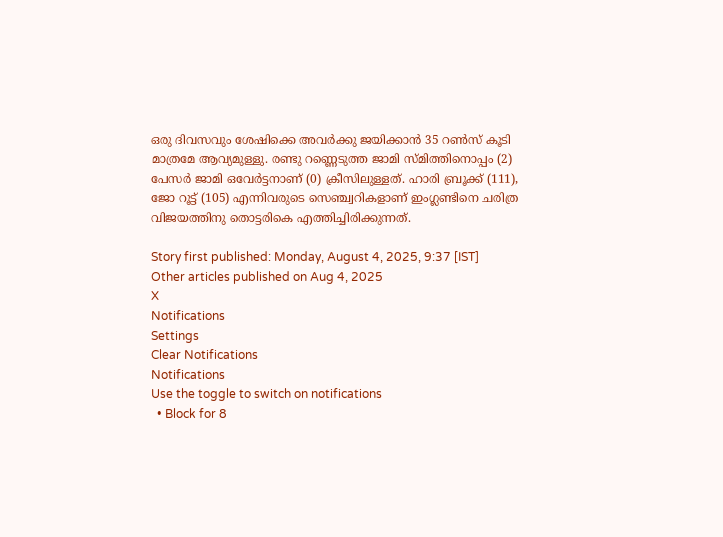ഒരു ദിവസവും ശേഷിക്കെ അവര്‍ക്കു ജയിക്കാന്‍ 35 റണ്‍സ് കൂടി മാത്രമേ ആവ്യമുള്ളു. രണ്ടു റണ്ണെടുത്ത ജാമി സ്മിത്തിനൊപ്പം (2) പേസര്‍ ജാമി ഒവേര്‍ട്ടനാണ് (0) ക്രീസിലുള്ളത്. ഹാരി ബ്രൂക്ക് (111), ജോ റൂട്ട് (105) എന്നിവരുടെ സെഞ്ച്വറികളാണ് ഇംഗ്ലണ്ടിനെ ചരിത്ര വിജയത്തിനു തൊട്ടരികെ എത്തിച്ചിരിക്കുന്നത്.

Story first published: Monday, August 4, 2025, 9:37 [IST]
Other articles published on Aug 4, 2025
X
Notifications
Settings
Clear Notifications
Notifications
Use the toggle to switch on notifications
  • Block for 8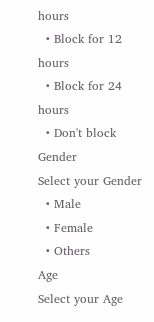hours
  • Block for 12 hours
  • Block for 24 hours
  • Don't block
Gender
Select your Gender
  • Male
  • Female
  • Others
Age
Select your Age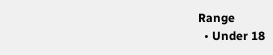Range
  • Under 18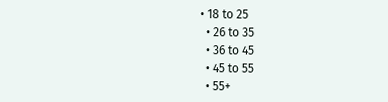• 18 to 25
  • 26 to 35
  • 36 to 45
  • 45 to 55
  • 55+